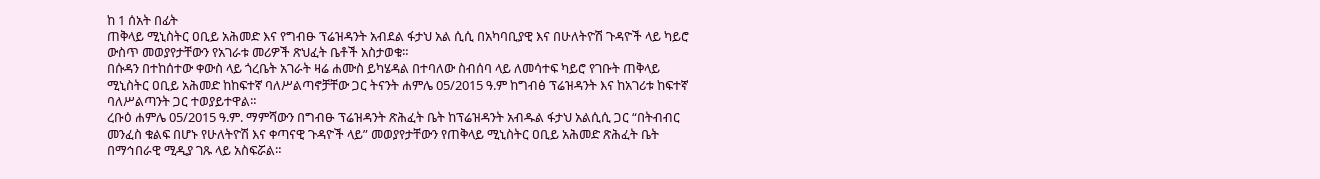ከ 1 ሰአት በፊት
ጠቅላይ ሚኒስትር ዐቢይ አሕመድ እና የግብፁ ፕሬዝዳንት አብደል ፋታህ አል ሲሲ በአካባቢያዊ እና በሁለትዮሽ ጉዳዮች ላይ ካይሮ ውስጥ መወያየታቸውን የአገራቱ መሪዎች ጽህፈት ቤቶች አስታወቁ።
በሱዳን በተከሰተው ቀውስ ላይ ጎረቤት አገራት ዛሬ ሐሙስ ይካሄዳል በተባለው ስብሰባ ላይ ለመሳተፍ ካይሮ የገቡት ጠቅላይ ሚኒስትር ዐቢይ አሕመድ ከከፍተኛ ባለሥልጣኖቻቸው ጋር ትናንት ሐምሌ 05/2015 ዓ.ም ከግብፅ ፕሬዝዳንት እና ከአገሪቱ ከፍተኛ ባለሥልጣንት ጋር ተወያይተዋል።
ረቡዕ ሐምሌ 05/2015 ዓ.ም. ማምሻውን በግብፁ ፕሬዝዳንት ጽሕፈት ቤት ከፕሬዝዳንት አብዱል ፋታህ አልሲሲ ጋር “በትብብር መንፈስ ቁልፍ በሆኑ የሁለትዮሽ እና ቀጣናዊ ጉዳዮች ላይ” መወያየታቸውን የጠቅላይ ሚኒስትር ዐቢይ አሕመድ ጽሕፈት ቤት በማኅበራዊ ሚዲያ ገጹ ላይ አስፍሯል።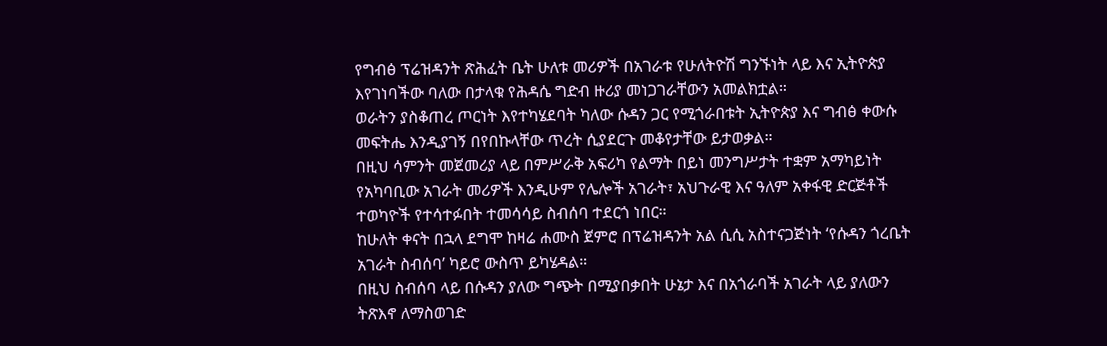የግብፅ ፕሬዝዳንት ጽሕፈት ቤት ሁለቱ መሪዎች በአገራቱ የሁለትዮሽ ግንኙነት ላይ እና ኢትዮጵያ እየገነባችው ባለው በታላቁ የሕዳሴ ግድብ ዙሪያ መነጋገራቸውን አመልክቷል።
ወራትን ያስቆጠረ ጦርነት እየተካሄደባት ካለው ሱዳን ጋር የሚጎራበቱት ኢትዮጵያ እና ግብፅ ቀውሱ መፍትሔ እንዲያገኝ በየበኩላቸው ጥረት ሲያደርጉ መቆየታቸው ይታወቃል።
በዚህ ሳምንት መጀመሪያ ላይ በምሥራቅ አፍሪካ የልማት በይነ መንግሥታት ተቋም አማካይነት የአካባቢው አገራት መሪዎች እንዲሁም የሌሎች አገራት፣ አህጉራዊ እና ዓለም አቀፋዊ ድርጅቶች ተወካዮች የተሳተፉበት ተመሳሳይ ስብሰባ ተደርጎ ነበር።
ከሁለት ቀናት በኋላ ደግሞ ከዛሬ ሐሙስ ጀምሮ በፕሬዝዳንት አል ሲሲ አስተናጋጅነት ‘የሱዳን ጎረቤት አገራት ስብሰባ’ ካይሮ ውስጥ ይካሄዳል።
በዚህ ስብሰባ ላይ በሱዳን ያለው ግጭት በሚያበቃበት ሁኔታ እና በአጎራባች አገራት ላይ ያለውን ትጽእኖ ለማስወገድ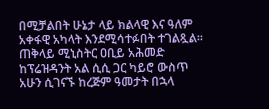በሚቻልበት ሁኔታ ላይ ክልላዊ እና ዓለም አቀፋዊ አካላት እንደሚሳተፉበት ተገልጿል።
ጠቅላይ ሚኒስትር ዐቢይ አሕመድ ከፕሬዝዳንት አል ሲሲ ጋር ካይሮ ውስጥ አሁን ሲገናኙ ከረጅም ዓመታት በኋላ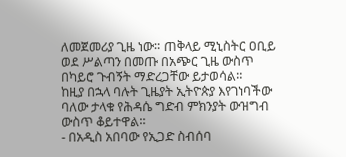ለመጀመሪያ ጊዜ ነው። ጠቅላይ ሚኒስትር ዐቢይ ወደ ሥልጣን በመጡ በአጭር ጊዜ ውስጥ በካይሮ ጉብኝት ማድረጋቸው ይታወሳል።
ከዚያ በኋላ ባሉት ጊዜያት ኢትዮጵያ እየገነባችው ባለው ታላቁ የሕዳሴ ግድብ ምክንያት ውዝግብ ውስጥ ቆይተዋል።
- በአዲስ አበባው የኢጋድ ስብሰባ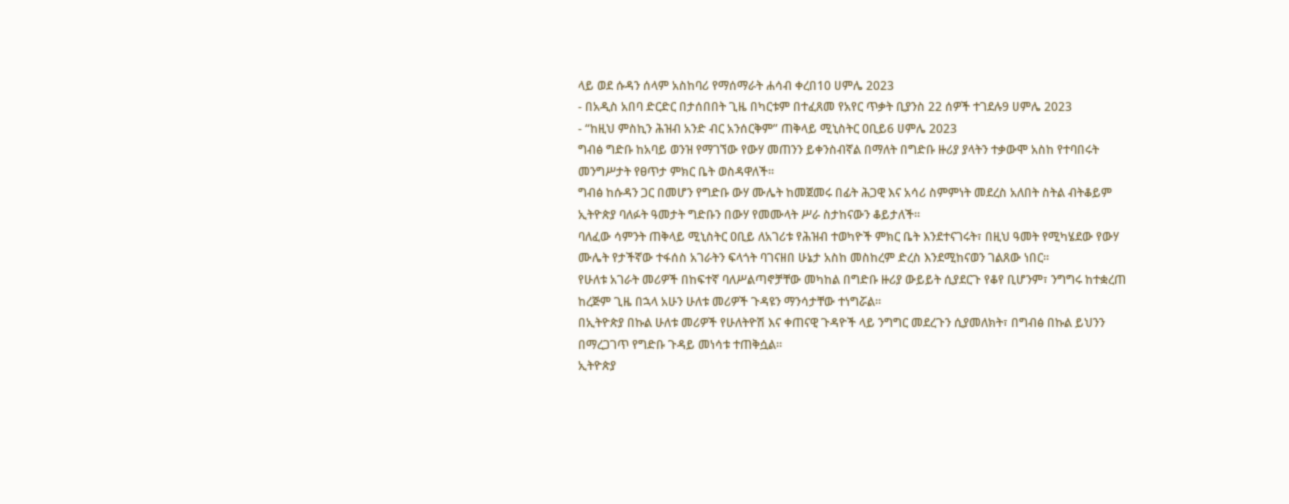ላይ ወደ ሱዳን ሰላም አስከባሪ የማሰማራት ሐሳብ ቀረበ10 ሀምሌ 2023
- በአዲስ አበባ ድርድር በታሰበበት ጊዜ በካርቱም በተፈጸመ የአየር ጥቃት ቢያንስ 22 ሰዎች ተገደሉ9 ሀምሌ 2023
- “ከዚህ ምስኪን ሕዝብ አንድ ብር አንሰርቅም” ጠቅላይ ሚኒስትር ዐቢይ6 ሀምሌ 2023
ግብፅ ግድቡ ከአባይ ወንዝ የማገኘው የውሃ መጠንን ይቀንስብኛል በማለት በግድቡ ዙሪያ ያላትን ተቃውሞ አስከ የተባበሩት መንግሥታት የፀጥታ ምክር ቤት ወስዳዋለች።
ግብፅ ከሱዳን ጋር በመሆን የግድቡ ውሃ ሙሌት ከመጀመሩ በፊት ሕጋዊ እና አሳሪ ስምምነት መደረስ አለበት ስትል ብትቆይም ኢትዮጵያ ባለፉት ዓመታት ግድቡን በውሃ የመሙላት ሥራ ስታከናውን ቆይታለች።
ባለፈው ሳምንት ጠቅላይ ሚኒስትር ዐቢይ ለአገሪቱ የሕዝብ ተወካዮች ምክር ቤት እንደተናገሩት፣ በዚህ ዓመት የሚካሄደው የውሃ ሙሌት የታችኛው ተፋሰስ አገራትን ፍላጎት ባገናዘበ ሁኔታ አስከ መስከረም ድረስ እንደሚከናወን ገልጸው ነበር።
የሁለቱ አገራት መሪዎች በከፍተኛ ባለሥልጣኖቻቸው መካከል በግድቡ ዙሪያ ውይይት ሲያደርጉ የቆየ ቢሆንም፣ ንግግሩ ከተቋረጠ ከረጅም ጊዜ በኋላ አሁን ሁለቱ መሪዎች ጉዳዩን ማንሳታቸው ተነግሯል።
በኢትዮጵያ በኩል ሁለቱ መሪዎች የሁለትዮሽ እና ቀጠናዊ ጉዳዮች ላይ ንግግር መደረጉን ሲያመለክት፣ በግብፅ በኩል ይህንን በማረጋገጥ የግድቡ ጉዳይ መነሳቱ ተጠቅሷል።
ኢትዮጵያ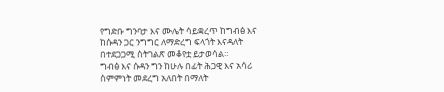የግድቡ ግንባታ እና ሙሌት ሳይቋረጥ ከግብፅ እና ከሱዳን ጋር ንግግር ለማድረግ ፍላጎት እናዳለት በተደጋጋሚ ስትገልጽ መቆየቷ ይታወሳል።
ግብፅ እና ሱዳን ግን ከሁሉ በፊት ሕጋዊ እና አሳሪ ስምምነት መደረግ አለበት በማለት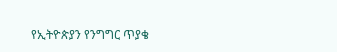የኢትዮጵያን የንግግር ጥያቄ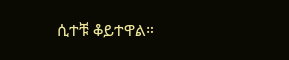ሲተቹ ቆይተዋል።